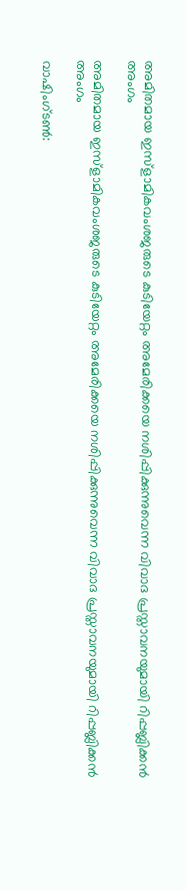അമിതമായ ഇസ്‌ളാമികവംശജരുടെ കുടിയേറ്റം അമേരിക്കയെ നശിപ്പിക്കുന്നുവെന്ന വിവാദ പ്രസ്താവനയുമായി റിപ്പബ്ലിക്കന്‍ അംഗം

അമിതമായ ഇസ്‌ളാമികവംശജരുടെ കുടിയേറ്റം അമേരിക്കയെ നശിപ്പിക്കുന്നുവെന്ന വിവാദ പ്രസ്താവനയുമായി റിപ്പബ്ലിക്കന്‍ അംഗം

വാഷിംഗ്ടണ്‍: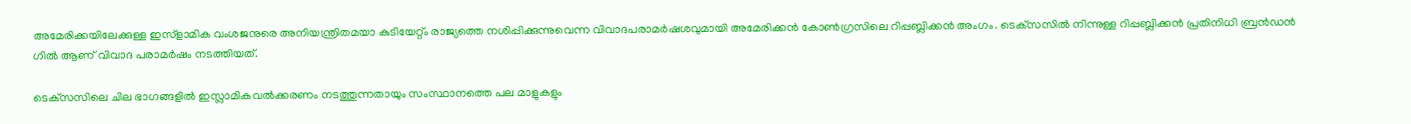അമേരിക്കയിലേക്കുള്ള ഇസ്ളാമിക വംശജനുരെ അനിയന്ത്രിതമയാ കുടിയേറ്റ്ം രാജ്യത്തെ നശിപ്പിക്കുന്നുവെന്ന വിവാദപരാമര്‍ഷശവുമായി അമേരിക്കന്‍ കോണ്‍ഗ്രസിലെ റിപ്പബ്ലിക്കന്‍ അംഗം. ടെക്‌സസില്‍ നിന്നുള്ള റിപ്പബ്ലിക്കന്‍ പ്രതിനിധി ബ്രന്‍ഡന്‍ ഗില്‍ ആണ് വിവാദ പരാമര്‍ഷം നടത്തിയത്.

ടെക്‌സസിലെ ചില ഭാഗങ്ങളില്‍ ഇസ്ലാമികവല്‍ക്കരണം നടത്തുന്നതായും സംസ്ഥാനത്തെ പല മാളുകളും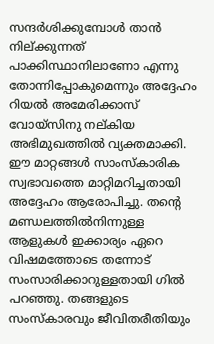സന്ദര്‍ശിക്കുമ്പോള്‍ താന്‍ നില്ക്കുന്നത് പാക്കിസ്ഥാനിലാണോ എന്നു തോന്നിപ്പോകുമെന്നും അദ്ദേഹം റിയല്‍ അമേരിക്കാസ് വോയ്സിനു നല്കിയ അഭിമുഖത്തില്‍ വ്യക്തമാക്കി. ഈ മാറ്റങ്ങള്‍ സാംസ്‌കാരിക സ്വഭാവത്തെ മാറ്റിമറിച്ചതായി അദ്ദേഹം ആരോപിച്ചു. തന്റെ മണ്ഡലത്തില്‍നിന്നുള്ള ആളുകള്‍ ഇക്കാര്യം ഏറെ വിഷമത്തോടെ തന്നോട് സംസാരിക്കാറുള്ളതായി ഗില്‍ പറഞ്ഞു. തങ്ങളുടെ സംസ്‌കാരവും ജീവിതരീതിയും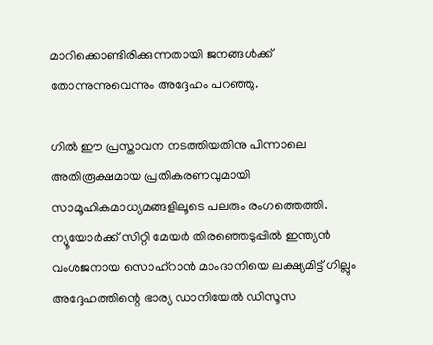മാറിക്കൊണ്ടിരിക്കുന്നതായി ജനങ്ങള്‍ക്ക് തോന്നുന്നുവെന്നും അദ്ദേഹം പറഞ്ഞു.

ഗില്‍ ഈ പ്രസ്താവന നടത്തിയതിനു പിന്നാലെ അതിരൂക്ഷമായ പ്രതികരണവുമായി സാമൂഹികമാധ്യമങ്ങളിലൂടെ പലരും രംഗത്തെത്തി. ന്യൂയോര്‍ക്ക് സിറ്റി മേയര്‍ തിരഞ്ഞെടുപ്പില്‍ ഇന്ത്യന്‍ വംശജനായ സൊഹ്റാന്‍ മാംദാനിയെ ലക്ഷ്യമിട്ട് ഗില്ലും അദ്ദേഹത്തിന്റെ ഭാര്യ ഡാനിയേല്‍ ഡിസൂസ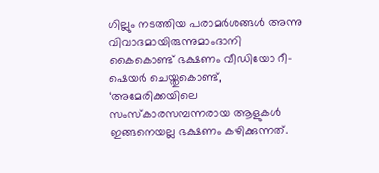ഗില്ലും നടത്തിയ പരാമര്‍ശങ്ങള്‍ അന്നു വിവാദമായിരുന്നുമാംദാനി കൈകൊണ്ട് ഭക്ഷണം വീഡിയോ റീ-ഷെയര്‍ ചെയ്തുകൊണ്ട്, ‘അമേരിക്കയിലെ സംസ്‌കാരസമ്പന്നരായ ആളുകള്‍ ഇങ്ങനെയല്ല ഭക്ഷണം കഴിക്കുന്നത്.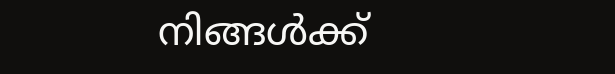നിങ്ങള്‍ക്ക്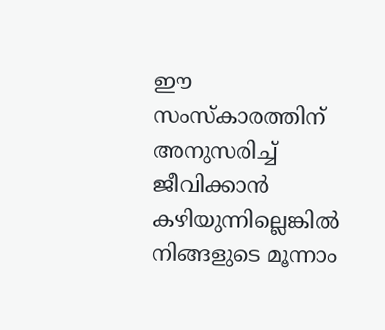ഈ സംസ്‌കാരത്തിന് അനുസരിച്ച് ജീവിക്കാന്‍ കഴിയുന്നില്ലെങ്കില്‍ നിങ്ങളുടെ മൂന്നാം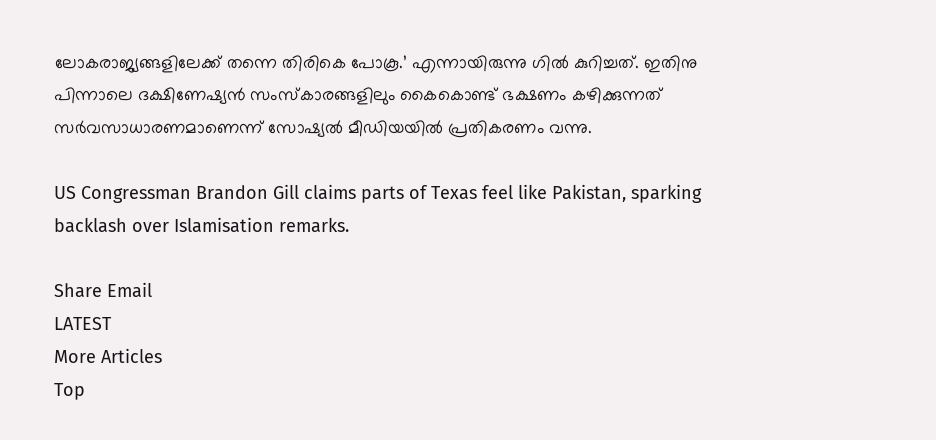ലോകരാജ്യങ്ങളിലേക്ക് തന്നെ തിരികെ പോകൂ.’ എന്നായിരുന്നു ഗില്‍ കുറിച്ചത്. ഇതിനു പിന്നാലെ ദക്ഷിണേഷ്യന്‍ സംസ്‌കാരങ്ങളിലും കൈകൊണ്ട് ഭക്ഷണം കഴിക്കുന്നത് സര്‍വസാധാരണമാണെന്ന് സോഷ്യല്‍ മീഡിയയില്‍ പ്രതികരണം വന്നു.

US Congressman Brandon Gill claims parts of Texas feel like Pakistan, sparking backlash over Islamisation remarks.

Share Email
LATEST
More Articles
Top